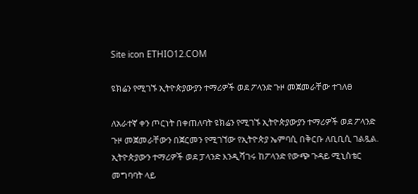Site icon ETHIO12.COM

ዩክሬን የሚገኙ ኢትዮጵያውያን ተማሪዎች ወደ ፖላንድ ጉዞ መጀመራቸው ተገለፀ

ለአራተኛ ቀን ጦርነት በቀጠለባት ዩክሬን የሚገኙ ኢትዮጵያውያን ተማሪዎች ወደ ፖላንድ ጉዞ መጀመራቸውን በጀርመን የሚገኘው የኢትዮጵያ ኤምባሲ በቅርቡ ለቢቢሲ ገልጿል.
ኢትዮጵያውን ተማሪዎች ወደ ፓላንድ እንዲሻገሩ ከፖላንድ የውጭ ጉዳይ ሚኒስቴር መግባባት ላይ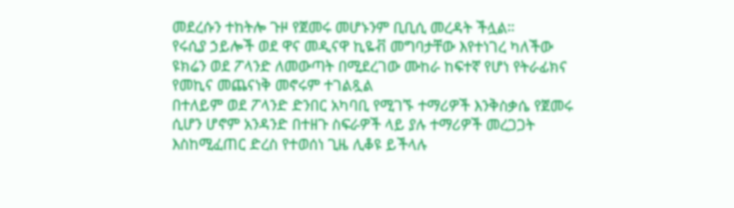መደረሱን ተከትሎ ጉዞ የጀመሩ መሆኑንም ቢቢሲ መረዳት ችሏል።
የሩሲያ ኃይሎች ወደ ዋና መዲናዋ ኪዬቭ መግባታቸው እየተነገረ ካለችው ዩክሬን ወደ ፖላንድ ለመውጣት በሚደረገው ሙከራ ከፍተኛ የሆነ የትራፊክና የመኪና መጨናነቅ መኖሩም ተገልጿል
በተለይም ወደ ፖላንድ ድንበር አካባቢ የሚገኙ ተማሪዎች እንቅስቃሴ የጀመሩ ሲሆን ሆኖም አንዳንድ በተዘጉ ስፍራዎች ላይ ያሉ ተማሪዎች መረጋጋት እስከሚፈጠር ድረስ የተወሰነ ጊዜ ሊቆዩ ይችላሉ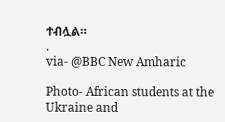ተብሏል።
.
via- @BBC New Amharic

Photo- African students at the Ukraine and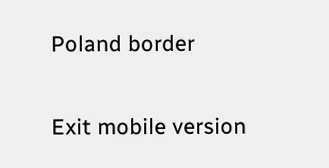Poland border

Exit mobile version